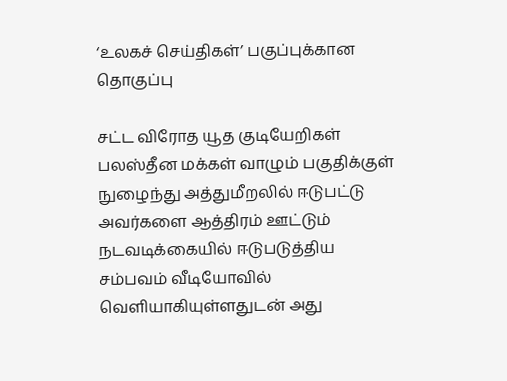‘உலக‌ச் செய்திகள்’ பகுப்புக்கான தொகுப்பு

சட்ட விரோத யூத குடியேறிகள் பலஸ்தீன மக்கள் வாழும் பகுதிக்குள் நுழைந்து அத்துமீறலில் ஈடுபட்டு அவர்களை ஆத்திரம் ஊட்டும் நடவடிக்கையில் ஈடுபடுத்திய சம்பவம் வீடியோவில் வெளியாகியுள்ளதுடன் அது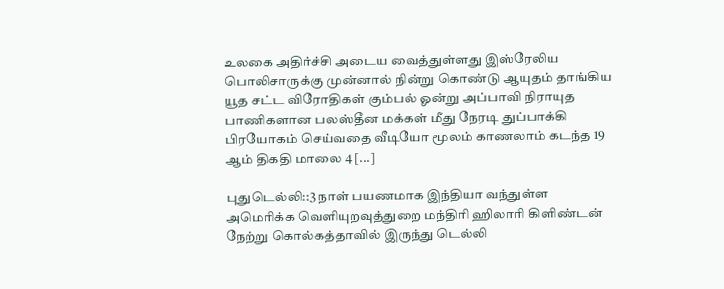உலகை அதிர்ச்சி அடைய வைத்துள்ளது இஸ்ரேலிய பொலிசாருக்கு முன்னால் நின்று கொண்டு ஆயுதம் தாங்கிய யூத சட்ட விரோதிகள் கும்பல் ஓன்று அப்பாவி நிராயுத பாணிகளான பலஸ்தீன மக்கள் மீது நேரடி துப்பாக்கி பிரயோகம் செய்வதை வீடியோ மூலம் காணலாம் கடந்த 19 ஆம் திகதி மாலை 4 [...]

புதுடெல்லி::3 நாள் பயணமாக இந்தியா வந்துள்ள அமெரிக்க வெளியுறவுத்துறை மந்திரி ஹிலாரி கிளிண்டன் நேற்று கொல்கத்தாவில் இருந்து டெல்லி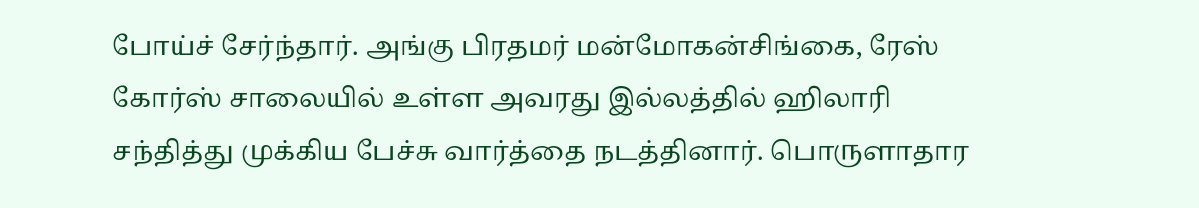போய்ச் சேர்ந்தார். அங்கு பிரதமர் மன்மோகன்சிங்கை, ரேஸ் கோர்ஸ் சாலையில் உள்ள அவரது இல்லத்தில் ஹிலாரி சந்தித்து முக்கிய பேச்சு வார்த்தை நடத்தினார். பொருளாதார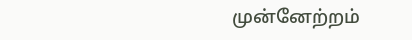முன்னேற்றம்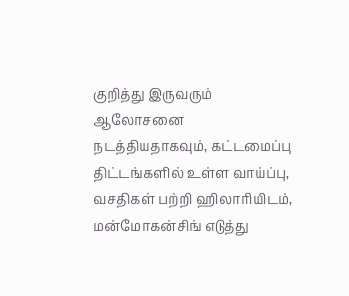குறித்து இருவரும் ஆலோசனை நடத்தியதாகவும், கட்டமைப்பு திட்டங்களில் உள்ள வாய்ப்பு, வசதிகள் பற்றி ஹிலாரியிடம், மன்மோகன்சிங் எடுத்து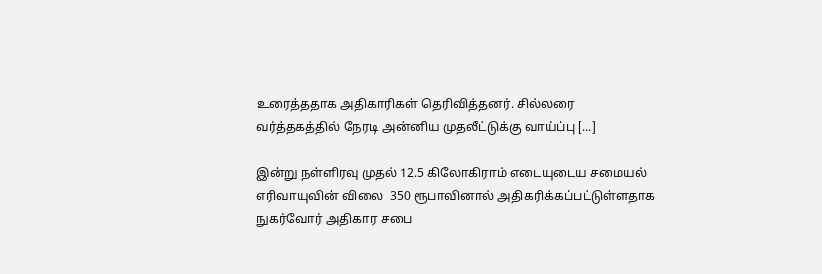உரைத்ததாக அதிகாரிகள் தெரிவித்தனர். சில்லரை வர்த்தகத்தில் நேரடி அன்னிய முதலீட்டுக்கு வாய்ப்பு [...]

இன்று நள்ளிரவு முதல் 12.5 கிலோகிராம் எடையுடைய சமையல் எரிவாயுவின் விலை  350 ரூபாவினால் அதிகரிக்கப்பட்டுள்ளதாக நுகர்வோர் அதிகார சபை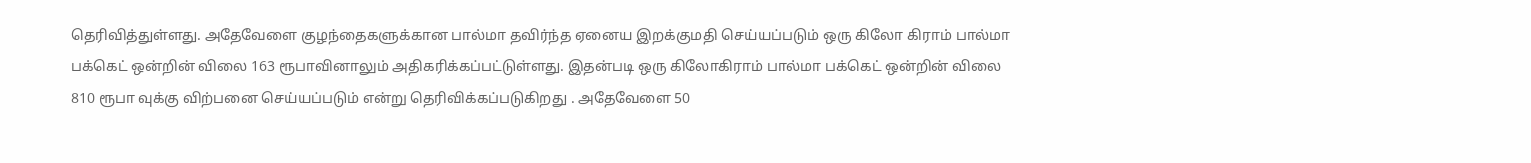தெரிவித்துள்ளது. அதேவேளை குழந்தைகளுக்கான பால்மா தவிர்ந்த ஏனைய இறக்குமதி செய்யப்படும் ஒரு கிலோ கிராம் பால்மா பக்கெட் ஒன்றின் விலை 163 ரூபாவினாலும் அதிகரிக்கப்பட்டுள்ளது. இதன்படி ஒரு கிலோகிராம் பால்மா பக்கெட் ஒன்றின் விலை 810 ரூபா வுக்கு விற்பனை செய்யப்படும் என்று தெரிவிக்கப்படுகிறது . அதேவேளை 50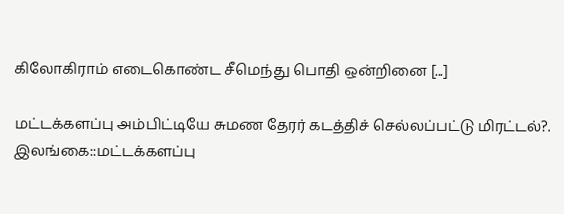கிலோகிராம் எடைகொண்ட சீமெந்து பொதி ஒன்றினை [...]

மட்டக்களப்பு அம்பிட்டியே சுமண தேரர் கடத்திச் செல்லப்பட்டு மிரட்டல்?. இலங்கை::மட்டக்களப்பு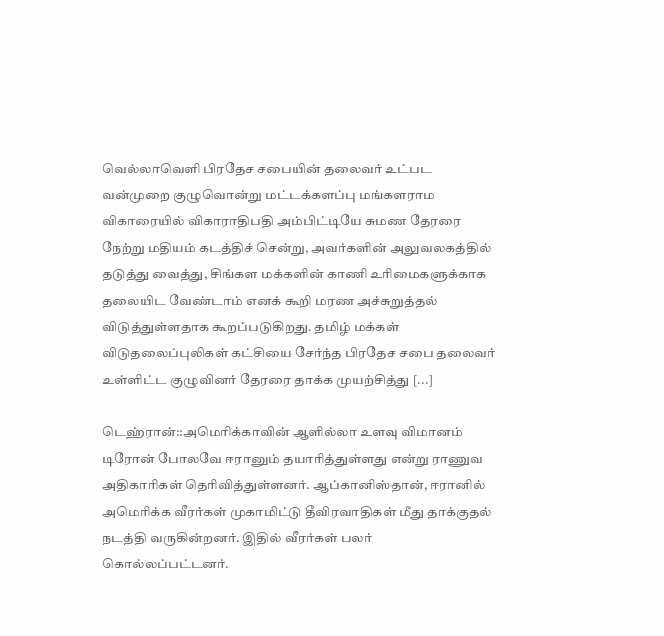வெல்லாவெளி பிரதேச சபையின் தலைவர் உட்பட வன்முறை குழுவொன்று மட்டக்களப்பு மங்களராம விகாரையில் விகாராதிபதி அம்பிட்டியே சுமண தேரரை நேற்று மதியம் கடத்திச் சென்று, அவர்களின் அலுவலகத்தில் தடுத்து வைத்து, சிங்கள மக்களின் காணி உரிமைகளுக்காக தலையிட வேண்டாம் எனக் கூறி மரண அச்சுறுத்தல் விடுத்துள்ளதாக கூறப்படுகிறது. தமிழ் மக்கள் விடுதலைப்புலிகள் கட்சியை சேர்ந்த பிரதேச சபை தலைவர் உள்ளிட்ட குழுவினர் தேரரை தாக்க முயற்சித்து [...]

டெஹ்ரான்::அமெரிக்காவின் ஆளில்லா உளவு விமானம் டிரோன் போலவே ஈரானும் தயாரித்துள்ளது என்று ராணுவ அதிகாரிகள் தெரிவித்துள்ளனர். ஆப்கானிஸ்தான், ஈரானில் அமெரிக்க வீரர்கள் முகாமிட்டு தீவிரவாதிகள் மீது தாக்குதல் நடத்தி வருகின்றனர். இதில் வீரர்கள் பலர் கொல்லப்பட்டனர்.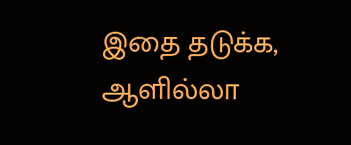இதை தடுக்க, ஆளில்லா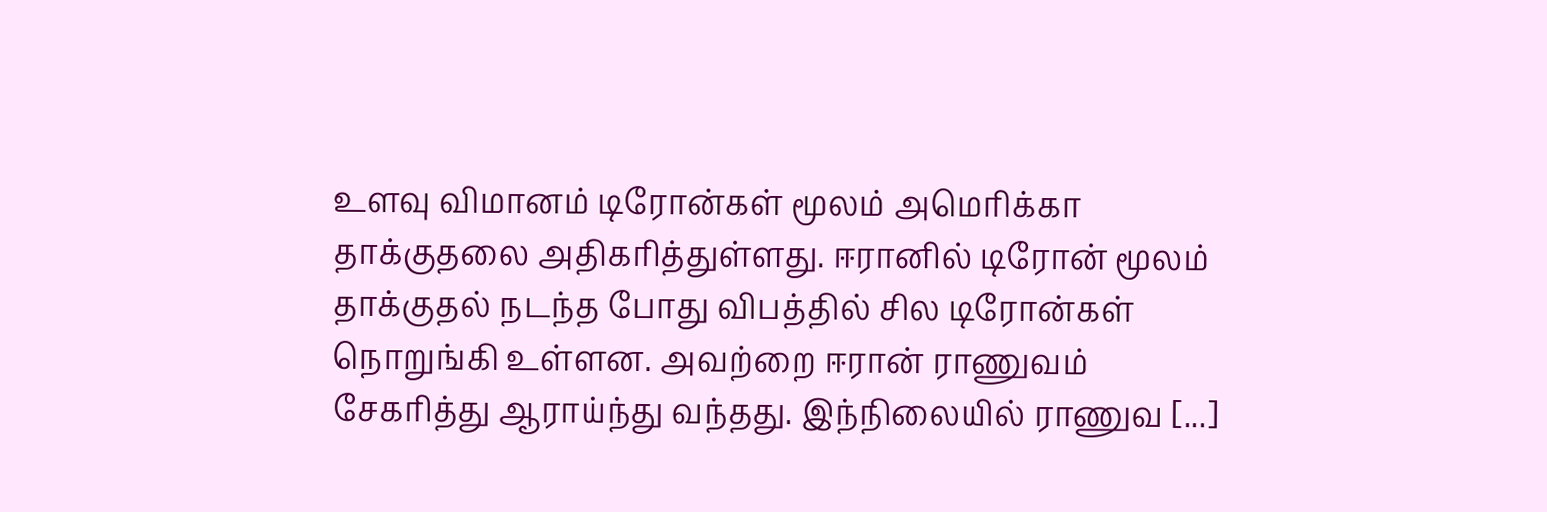உளவு விமானம் டிரோன்கள் மூலம் அமெரிக்கா தாக்குதலை அதிகரித்துள்ளது. ஈரானில் டிரோன் மூலம் தாக்குதல் நடந்த போது விபத்தில் சில டிரோன்கள் நொறுங்கி உள்ளன. அவற்றை ஈரான் ராணுவம் சேகரித்து ஆராய்ந்து வந்தது. இந்நிலையில் ராணுவ [...]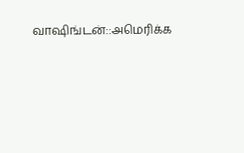வாஷிங்டன்::அமெரிக்க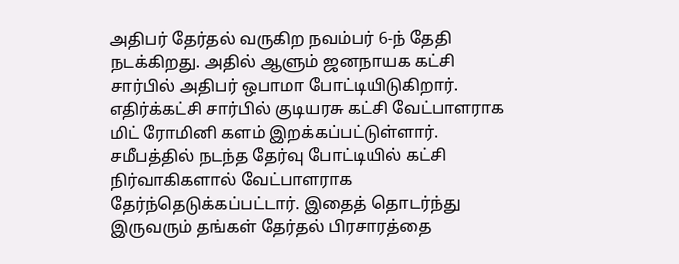அதிபர் தேர்தல் வருகிற நவம்பர் 6-ந் தேதி நடக்கிறது. அதில் ஆளும் ஜனநாயக கட்சி சார்பில் அதிபர் ஒபாமா போட்டியிடுகிறார். எதிர்க்கட்சி சார்பில் குடியரசு கட்சி வேட்பாளராக மிட் ரோமினி களம் இறக்கப்பட்டுள்ளார். சமீபத்தில் நடந்த தேர்வு போட்டியில் கட்சி நிர்வாகிகளால் வேட்பாளராக தேர்ந்தெடுக்கப்பட்டார். இதைத் தொடர்ந்து இருவரும் தங்கள் தேர்தல் பிரசாரத்தை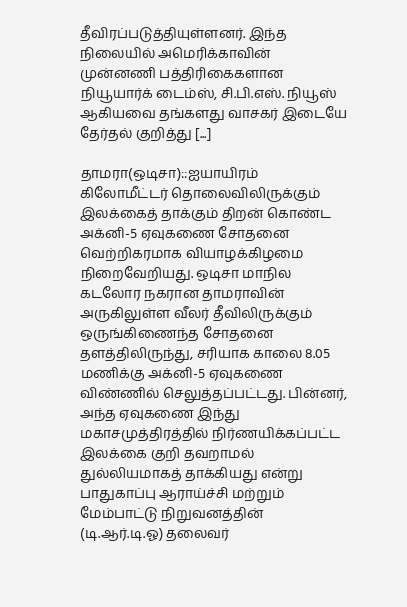தீவிரப்படுத்தியுள்ளனர். இந்த நிலையில் அமெரிக்காவின் முன்னணி பத்திரிகைகளான நியூயார்க் டைம்ஸ், சி.பி.எஸ். நியூஸ் ஆகியவை தங்களது வாசகர் இடையே தேர்தல் குறித்து [...]

தாமரா(ஒடிசா)::ஐயாயிரம் கிலோமீட்டர் தொலைவிலிருக்கும் இலக்கைத் தாக்கும் திறன் கொண்ட அக்னி-5 ஏவுகணை சோதனை வெற்றிகரமாக வியாழக்கிழமை நிறைவேறியது. ஒடிசா மாநில கடலோர நகரான தாமராவின் அருகிலுள்ள வீலர் தீவிலிருக்கும் ஒருங்கிணைந்த சோதனை தளத்திலிருந்து, சரியாக காலை 8.05 மணிக்கு அக்னி-5 ஏவுகணை விண்ணில் செலுத்தப்பட்டது. பின்னர், அந்த ஏவுகணை இந்து மகாசமுத்திரத்தில் நிர்ணயிக்கப்பட்ட இலக்கை குறி தவறாமல் துல்லியமாகத் தாக்கியது என்று பாதுகாப்பு ஆராய்ச்சி மற்றும் மேம்பாட்டு நிறுவனத்தின் (டி.ஆர்.டி.ஓ) தலைவர்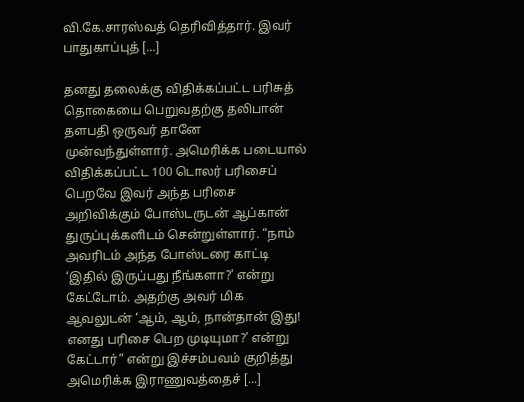வி.கே.சாரஸ்வத் தெரிவித்தார். இவர் பாதுகாப்புத் [...]

தனது தலைக்கு விதிக்கப்பட்ட பரிசுத் தொகையை பெறுவதற்கு தலிபான் தளபதி ஒருவர் தானே முன்வந்துள்ளார். அமெரிக்க படையால் விதிக்கப்பட்ட 100 டொலர் பரிசைப் பெறவே இவர் அந்த பரிசை அறிவிக்கும் போஸ்டருடன் ஆப்கான் துருப்புக்களிடம் சென்றுள்ளார். “நாம் அவரிடம் அந்த போஸ்டரை காட்டி ‘இதில் இருப்பது நீங்களா?’ என்று கேட்டோம். அதற்கு அவர் மிக ஆவலுடன் ‘ஆம், ஆம், நான்தான் இது! எனது பரிசை பெற முடியுமா?’ என்று கேட்டார்” என்று இச்சம்பவம் குறித்து அமெரிக்க இராணுவத்தைச் [...]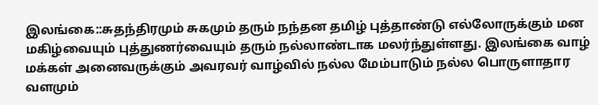இலங்கை::சுதந்திரமும் சுகமும் தரும் நந்தன தமிழ் புத்தாண்டு எல்லோருக்கும் மன மகிழ்வையும் புத்துணர்வையும் தரும் நல்லாண்டாக மலர்ந்துள்ளது. இலங்கை வாழ் மக்கள் அனைவருக்கும் அவரவர் வாழ்வில் நல்ல மேம்பாடும் நல்ல பொருளாதார வளமும்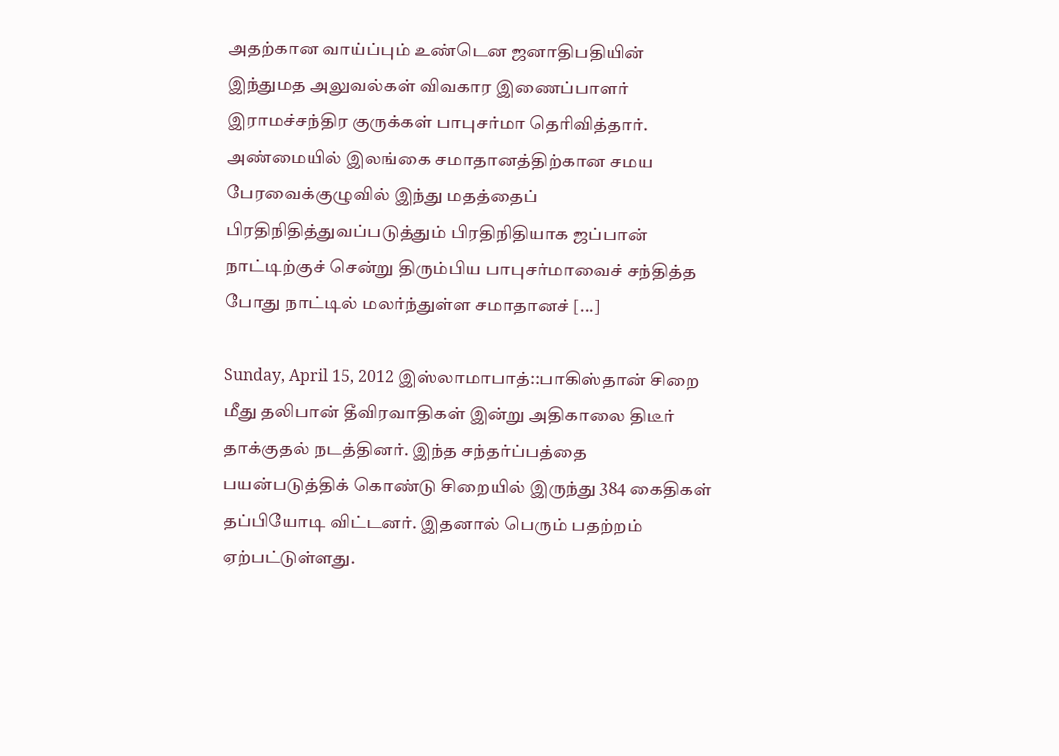அதற்கான வாய்ப்பும் உண்டென ஜனாதிபதியின் இந்துமத அலுவல்கள் விவகார இணைப்பாளர் இராமச்சந்திர குருக்கள் பாபுசர்மா தெரிவித்தார். அண்மையில் இலங்கை சமாதானத்திற்கான சமய பேரவைக்குழுவில் இந்து மதத்தைப் பிரதிநிதித்துவப்படுத்தும் பிரதிநிதியாக ஜப்பான் நாட்டிற்குச் சென்று திரும்பிய பாபுசர்மாவைச் சந்தித்த போது நாட்டில் மலர்ந்துள்ள சமாதானச் [...]

Sunday, April 15, 2012 இஸ்லாமாபாத்::பாகிஸ்தான் சிறை மீது தலிபான் தீவிரவாதிகள் இன்று அதிகாலை திடீர் தாக்குதல் நடத்தினர். இந்த சந்தர்ப்பத்தை பயன்படுத்திக் கொண்டு சிறையில் இருந்து 384 கைதிகள் தப்பியோடி விட்டனர். இதனால் பெரும் பதற்றம் ஏற்பட்டுள்ளது.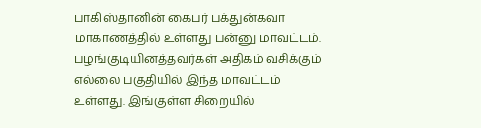பாகிஸ்தானின் கைபர் பக்துன்கவா மாகாணத்தில் உள்ளது பன்னு மாவட்டம். பழங்குடியினத்தவர்கள் அதிகம் வசிக்கும் எல்லை பகுதியில் இந்த மாவட்டம் உள்ளது. இங்குள்ள சிறையில்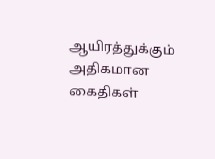ஆயிரத்துக்கும் அதிகமான கைதிகள்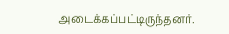அடைக்கப்பட்டிருந்தனர்.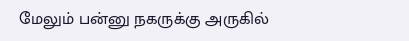மேலும் பன்னு நகருக்கு அருகில்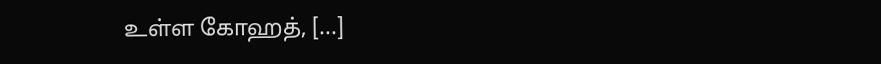உள்ள கோஹத், [...]